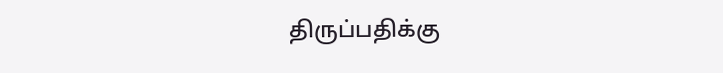திருப்பதிக்கு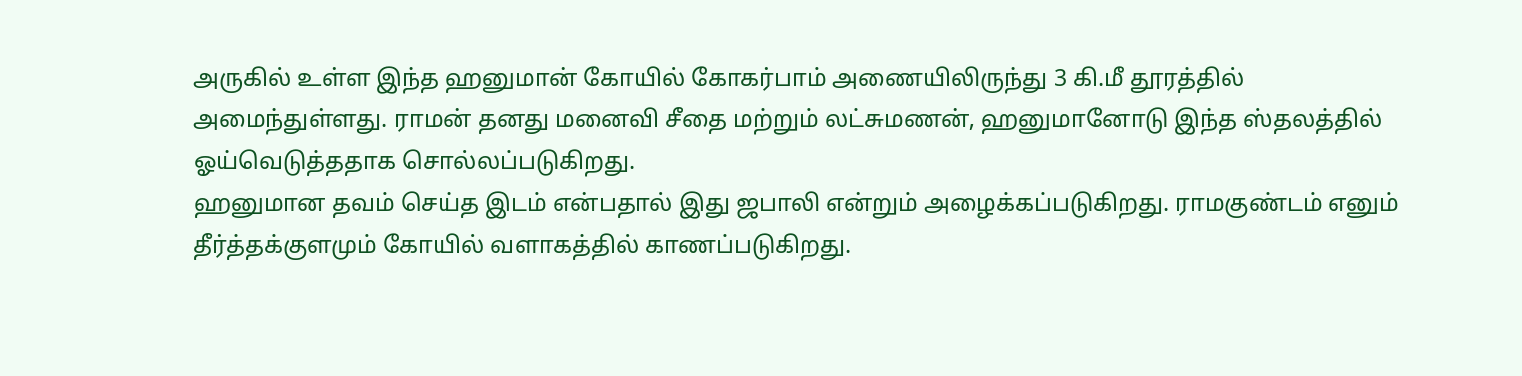அருகில் உள்ள இந்த ஹனுமான் கோயில் கோகர்பாம் அணையிலிருந்து 3 கி.மீ தூரத்தில் அமைந்துள்ளது. ராமன் தனது மனைவி சீதை மற்றும் லட்சுமணன், ஹனுமானோடு இந்த ஸ்தலத்தில் ஓய்வெடுத்ததாக சொல்லப்படுகிறது.
ஹனுமான தவம் செய்த இடம் என்பதால் இது ஜபாலி என்றும் அழைக்கப்படுகிறது. ராமகுண்டம் எனும் தீர்த்தக்குளமும் கோயில் வளாகத்தில் காணப்படுகிறது.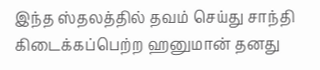இந்த ஸ்தலத்தில் தவம் செய்து சாந்தி கிடைக்கப்பெற்ற ஹனுமான் தனது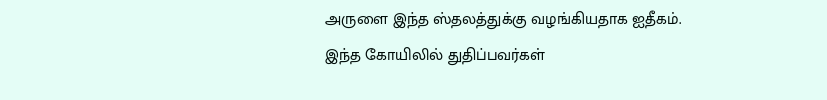அருளை இந்த ஸ்தலத்துக்கு வழங்கியதாக ஐதீகம்.
இந்த கோயிலில் துதிப்பவர்கள்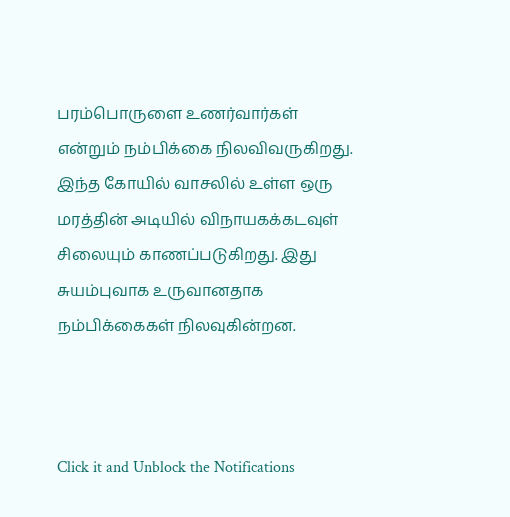பரம்பொருளை உணர்வார்கள் என்றும் நம்பிக்கை நிலவிவருகிறது. இந்த கோயில் வாசலில் உள்ள ஒரு மரத்தின் அடியில் விநாயகக்கடவுள் சிலையும் காணப்படுகிறது. இது சுயம்புவாக உருவானதாக நம்பிக்கைகள் நிலவுகின்றன.



Click it and Unblock the Notifications